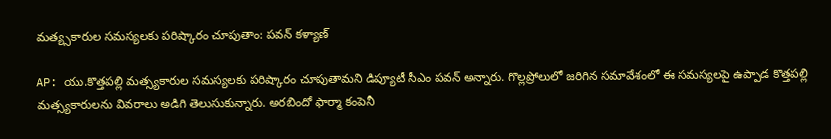మత్య్సకారుల సమస్యలకు పరిష్కారం చూపుతాం: పవన్ కళ్యాణ్

AP: యు.కొత్తపల్లి మత్స్యకారుల సమస్యలకు పరిష్కారం చూపుతామని డిప్యూటీ సీఎం పవన్ అన్నారు. గొల్లప్రోలులో జరిగిన సమావేశంలో ఈ సమస్యలపై ఉప్పాడ కొత్తపల్లి మత్స్యకారులను వివరాలు అడిగి తెలుసుకున్నారు. అరబిందో ఫార్మా కంపెనీ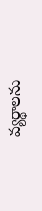వ్యర్థాలను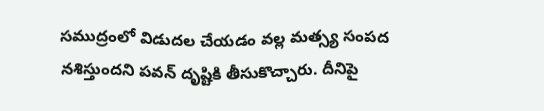సముద్రంలో విడుదల చేయడం వల్ల మత్స్య సంపద నశిస్తుందని పవన్ దృష్టికి తీసుకొచ్చారు. దీనిపై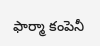ఫార్మా కంపెనీ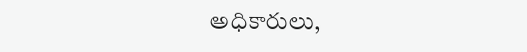అధికారులు,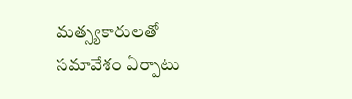మత్స్యకారులతో సమావేశం ఏర్పాటు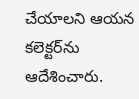చేయాలని ఆయన కలెక్టర్‌ను ఆదేశించారు.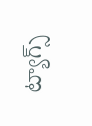ట్యాగ్స్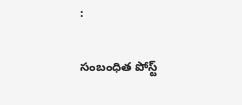:

సంబంధిత పోస్ట్